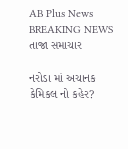AB Plus News
BREAKING NEWS
તાજા સમાચાર

નરોડા માં અચાનક કેમિકલ નો કહેર?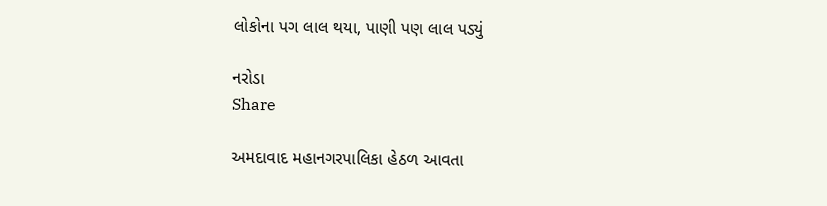લોકોના પગ લાલ થયા, પાણી પણ લાલ પડ્યું

નરોડા
Share

અમદાવાદ મહાનગરપાલિકા હેઠળ આવતા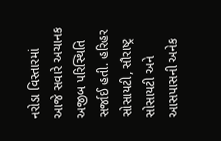નરોડા વિસ્તારમાં આજે સવારે અચાનક અજીબ પરિસ્થિતિ સર્જાઈ હતી. હરિહર સોસાયટી, સૌરાષ્ટ્ર સોસાયટી અને આસપાસની અનેક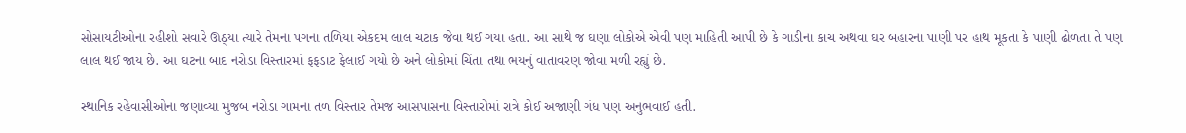સોસાયટીઓના રહીશો સવારે ઊઠ્યા ત્યારે તેમના પગના તળિયા એકદમ લાલ ચટાક જેવા થઈ ગયા હતા. આ સાથે જ ઘણા લોકોએ એવી પણ માહિતી આપી છે કે ગાડીના કાચ અથવા ઘર બહારના પાણી પર હાથ મૂકતા કે પાણી ઢોળતા તે પણ લાલ થઈ જાય છે. આ ઘટના બાદ નરોડા વિસ્તારમાં ફફડાટ ફેલાઈ ગયો છે અને લોકોમાં ચિંતા તથા ભયનું વાતાવરણ જોવા મળી રહ્યું છે.

સ્થાનિક રહેવાસીઓના જણાવ્યા મુજબ નરોડા ગામના તળ વિસ્તાર તેમજ આસપાસના વિસ્તારોમાં રાત્રે કોઈ અજાણી ગંધ પણ અનુભવાઈ હતી.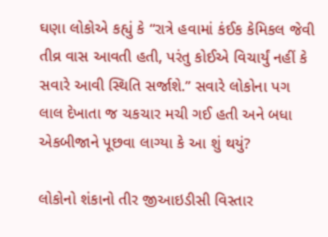ઘણા લોકોએ કહ્યું કે “રાત્રે હવામાં કંઈક કેમિકલ જેવી તીવ્ર વાસ આવતી હતી, પરંતુ કોઈએ વિચાર્યું નહીં કે સવારે આવી સ્થિતિ સર્જાશે.” સવારે લોકોના પગ લાલ દેખાતા જ ચકચાર મચી ગઈ હતી અને બધા એકબીજાને પૂછવા લાગ્યા કે આ શું થયું?

લોકોનો શંકાનો તીર જીઆઇડીસી વિસ્તાર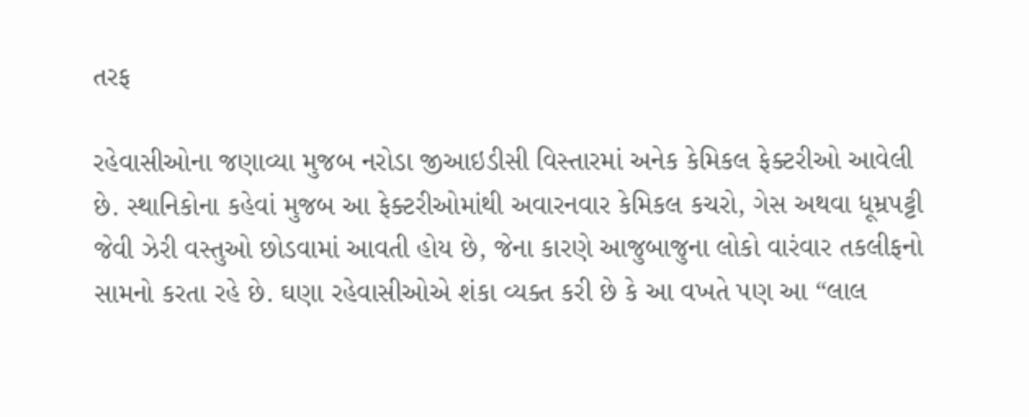તરફ

રહેવાસીઓના જણાવ્યા મુજબ નરોડા જીઆઇડીસી વિસ્તારમાં અનેક કેમિકલ ફેક્ટરીઓ આવેલી છે. સ્થાનિકોના કહેવાં મુજબ આ ફેક્ટરીઓમાંથી અવારનવાર કેમિકલ કચરો, ગેસ અથવા ધૂમ્રપટ્ટી જેવી ઝેરી વસ્તુઓ છોડવામાં આવતી હોય છે, જેના કારણે આજુબાજુના લોકો વારંવાર તકલીફનો સામનો કરતા રહે છે. ઘણા રહેવાસીઓએ શંકા વ્યક્ત કરી છે કે આ વખતે પણ આ “લાલ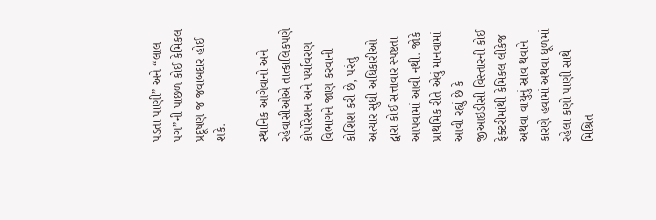પડતા પાણી” અને “લાલ પગ”ની પાછળ કોઈ કેમિકલ પ્રદૂષણ જ જવાબદાર હોઈ શકે.

સ્થાનિક આગેવાનો અને રહેવાસીઓએ તાત્કાલિકપણે કોર્પોરેશન અને પર્યાવરણ વિભાગને જાણ કરવાની કોશિશ કરી છે, પરંતુ અત્યાર સુધી અધિકારીઓ દ્વારા કોઈ સત્તાવાર સ્પષ્ટતા આપવામાં આવી નથી. જોકે પ્રાથમિક રીતે એવું માનવામાં આવી રહ્યું છે કે જીઆઇડીસી વિસ્તારની કોઈ ફેક્ટરીમાંથી કેમિકલ લીકેજ અથવા વાયુનું સ્રાવ થવાને કારણે હવામાં અથવા ધૂળમાં રહેલા કણો પાણી સાથે મિશ્રિત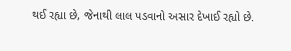થઈ રહ્યા છે, જેનાથી લાલ પડવાનો અસાર દેખાઈ રહ્યો છે.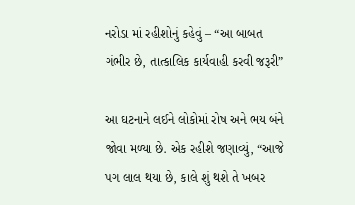નરોડા માં રહીશોનું કહેવું – “આ બાબત ગંભીર છે, તાત્કાલિક કાર્યવાહી કરવી જરૂરી”

આ ઘટનાને લઈને લોકોમાં રોષ અને ભય બંને જોવા મળ્યા છે. એક રહીશે જણાવ્યું, “આજે પગ લાલ થયા છે, કાલે શું થશે તે ખબર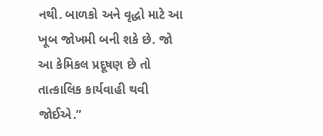નથી. બાળકો અને વૃદ્ધો માટે આ ખૂબ જોખમી બની શકે છે. જો આ કેમિકલ પ્રદૂષણ છે તો તાત્કાલિક કાર્યવાહી થવી જોઈએ.”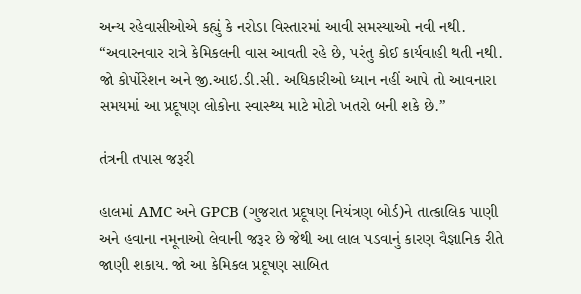અન્ય રહેવાસીઓએ કહ્યું કે નરોડા વિસ્તારમાં આવી સમસ્યાઓ નવી નથી. “અવારનવાર રાત્રે કેમિકલની વાસ આવતી રહે છે, પરંતુ કોઈ કાર્યવાહી થતી નથી. જો કોર્પોરેશન અને જી.આઇ.ડી.સી. અધિકારીઓ ધ્યાન નહીં આપે તો આવનારા સમયમાં આ પ્રદૂષણ લોકોના સ્વાસ્થ્ય માટે મોટો ખતરો બની શકે છે.”

તંત્રની તપાસ જરૂરી

હાલમાં AMC અને GPCB (ગુજરાત પ્રદૂષણ નિયંત્રણ બોર્ડ)ને તાત્કાલિક પાણી અને હવાના નમૂનાઓ લેવાની જરૂર છે જેથી આ લાલ પડવાનું કારણ વૈજ્ઞાનિક રીતે જાણી શકાય. જો આ કેમિકલ પ્રદૂષણ સાબિત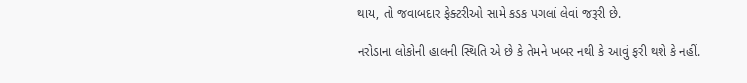થાય, તો જવાબદાર ફેક્ટરીઓ સામે કડક પગલાં લેવાં જરૂરી છે.

નરોડાના લોકોની હાલની સ્થિતિ એ છે કે તેમને ખબર નથી કે આવું ફરી થશે કે નહીં.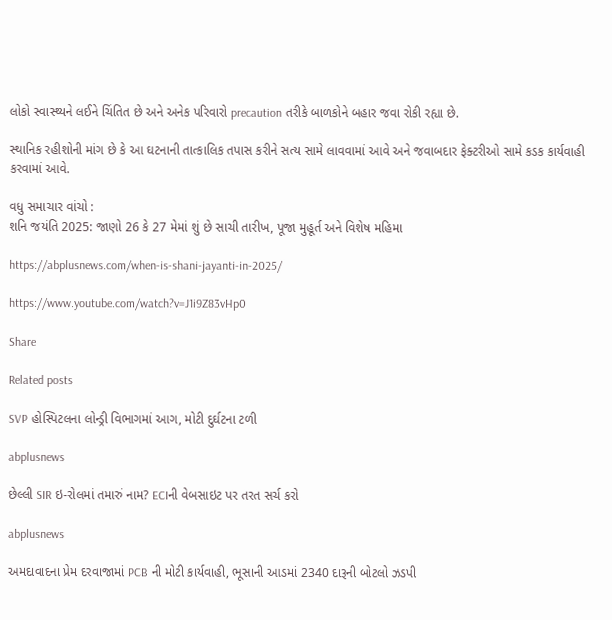લોકો સ્વાસ્થ્યને લઈને ચિંતિત છે અને અનેક પરિવારો precaution તરીકે બાળકોને બહાર જવા રોકી રહ્યા છે.

સ્થાનિક રહીશોની માંગ છે કે આ ઘટનાની તાત્કાલિક તપાસ કરીને સત્ય સામે લાવવામાં આવે અને જવાબદાર ફેક્ટરીઓ સામે કડક કાર્યવાહી કરવામાં આવે.

વધુ સમાચાર વાંચો :
શનિ જયંતિ 2025: જાણો 26 કે 27 મેમાં શું છે સાચી તારીખ, પૂજા મુહૂર્ત અને વિશેષ મહિમા

https://abplusnews.com/when-is-shani-jayanti-in-2025/

https://www.youtube.com/watch?v=J1i9Z83vHp0

Share

Related posts

SVP હોસ્પિટલના લોન્ડ્રી વિભાગમાં આગ, મોટી દુર્ઘટના ટળી

abplusnews

છેલ્લી SIR ઇ-રોલમાં તમારું નામ? ECIની વેબસાઇટ પર તરત સર્ચ કરો

abplusnews

અમદાવાદના પ્રેમ દરવાજામાં PCB ની મોટી કાર્યવાહી, ભૂસાની આડમાં 2340 દારૂની બોટલો ઝડપી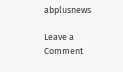abplusnews

Leave a Comment